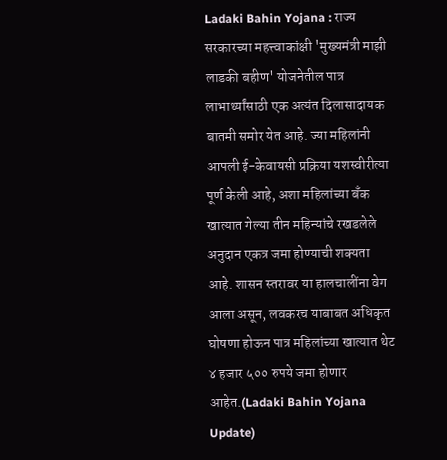Ladaki Bahin Yojana : राज्य सरकारच्या महत्त्वाकांक्षी 'मुख्यमंत्री माझी लाडकी बहीण' योजनेतील पात्र लाभार्थ्यांसाठी एक अत्यंत दिलासादायक बातमी समोर येत आहे. ज्या महिलांनी आपली ई-केवायसी प्रक्रिया यशस्वीरीत्या पूर्ण केली आहे, अशा महिलांच्या बँक खात्यात गेल्या तीन महिन्यांचे रखडलेले अनुदान एकत्र जमा होण्याची शक्यता आहे. शासन स्तरावर या हालचालींना वेग आला असून, लवकरच याबाबत अधिकृत घोषणा होऊन पात्र महिलांच्या खात्यात थेट ४ हजार ५०० रुपये जमा होणार आहेत.(Ladaki Bahin Yojana Update)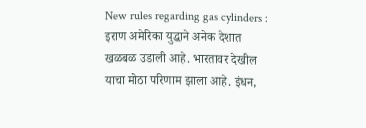New rules regarding gas cylinders : इराण अमेरिका युद्धाने अनेक देशात खळबळ उडाली आहे. भारतावर देखील याचा मोठा परिणाम झाला आहे. इंधन,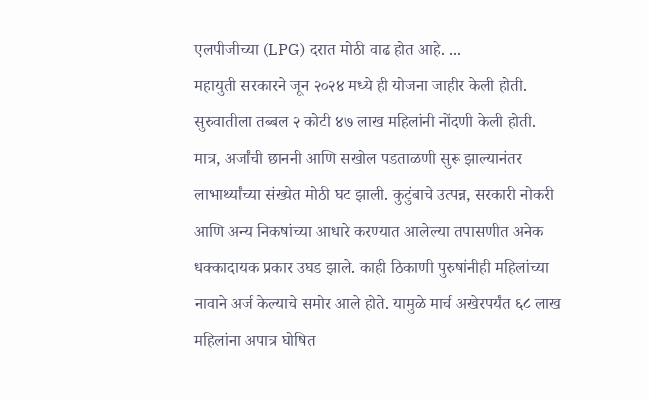एलपीजीच्या (LPG) दरात मोठी वाढ होत आहे. ...
महायुती सरकारने जून २०२४ मध्ये ही योजना जाहीर केली होती. सुरुवातीला तब्बल २ कोटी ४७ लाख महिलांनी नोंदणी केली होती. मात्र, अर्जांची छाननी आणि सखोल पडताळणी सुरू झाल्यानंतर लाभार्थ्यांच्या संख्येत मोठी घट झाली. कुटुंबाचे उत्पन्न, सरकारी नोकरी आणि अन्य निकषांच्या आधारे करण्यात आलेल्या तपासणीत अनेक धक्कादायक प्रकार उघड झाले. काही ठिकाणी पुरुषांनीही महिलांच्या नावाने अर्ज केल्याचे समोर आले होते. यामुळे मार्च अखेरपर्यंत ६८ लाख महिलांना अपात्र घोषित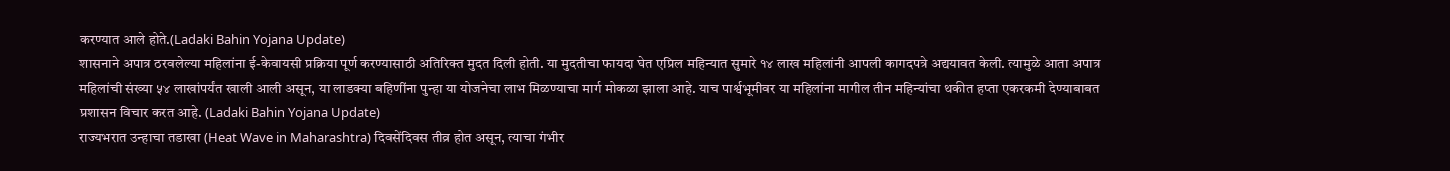करण्यात आले होते.(Ladaki Bahin Yojana Update)
शासनाने अपात्र ठरवलेल्या महिलांना ई-केवायसी प्रक्रिया पूर्ण करण्यासाठी अतिरिक्त मुदत दिली होती. या मुदतीचा फायदा घेत एप्रिल महिन्यात सुमारे १४ लाख महिलांनी आपली कागदपत्रे अद्ययावत केली. त्यामुळे आता अपात्र महिलांची संख्या ५४ लाखांपर्यंत खाली आली असून, या लाडक्या बहिणींना पुन्हा या योजनेचा लाभ मिळण्याचा मार्ग मोकळा झाला आहे. याच पार्श्वभूमीवर या महिलांना मागील तीन महिन्यांचा थकीत हप्ता एकरकमी देण्याबाबत प्रशासन विचार करत आहे. (Ladaki Bahin Yojana Update)
राज्यभरात उन्हाचा तडाखा (Heat Wave in Maharashtra) दिवसेंदिवस तीव्र होत असून, त्याचा गंभीर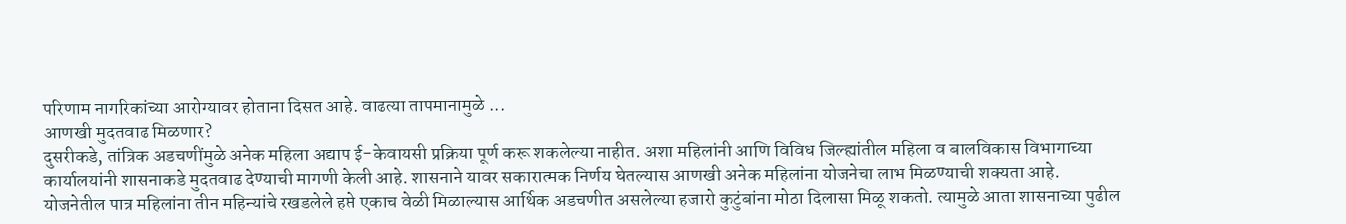परिणाम नागरिकांच्या आरोग्यावर होताना दिसत आहे. वाढत्या तापमानामुळे ...
आणखी मुदतवाढ मिळणार?
दुसरीकडे, तांत्रिक अडचणींमुळे अनेक महिला अद्याप ई-केवायसी प्रक्रिया पूर्ण करू शकलेल्या नाहीत. अशा महिलांनी आणि विविध जिल्ह्यांतील महिला व बालविकास विभागाच्या कार्यालयांनी शासनाकडे मुदतवाढ देण्याची मागणी केली आहे. शासनाने यावर सकारात्मक निर्णय घेतल्यास आणखी अनेक महिलांना योजनेचा लाभ मिळण्याची शक्यता आहे. योजनेतील पात्र महिलांना तीन महिन्यांचे रखडलेले हप्ते एकाच वेळी मिळाल्यास आर्थिक अडचणीत असलेल्या हजारो कुटुंबांना मोठा दिलासा मिळू शकतो. त्यामुळे आता शासनाच्या पुढील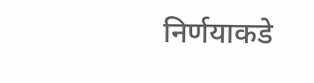निर्णयाकडे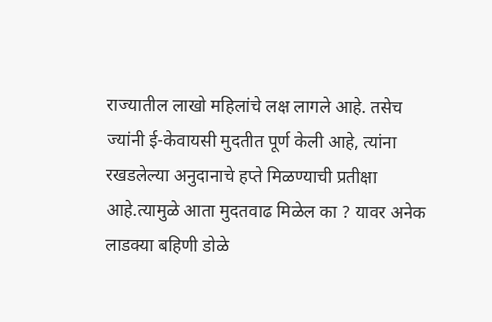राज्यातील लाखो महिलांचे लक्ष लागले आहे. तसेच ज्यांनी ई-केवायसी मुदतीत पूर्ण केली आहे, त्यांना रखडलेल्या अनुदानाचे हप्ते मिळण्याची प्रतीक्षा आहे.त्यामुळे आता मुदतवाढ मिळेल का ? यावर अनेक लाडक्या बहिणी डोळे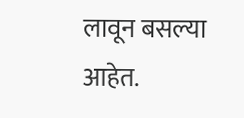लावून बसल्या आहेत.